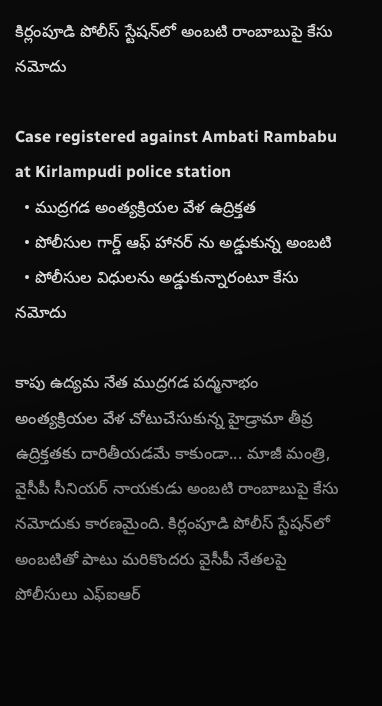కిర్లంపూడి పోలీస్ స్టేషన్‌లో అంబటి రాంబాబుపై కేసు నమోదు

Case registered against Ambati Rambabu at Kirlampudi police station
  • ముద్రగడ అంత్యక్రియల వేళ ఉద్రిక్తత
  • పోలీసుల గార్డ్ ఆఫ్ హానర్ ను అడ్డుకున్న అంబటి
  • పోలీసుల విధులను అడ్డుకున్నారంటూ కేసు నమోదు

కాపు ఉద్యమ నేత ముద్రగడ పద్మనాభం అంత్యక్రియల వేళ చోటుచేసుకున్న హైడ్రామా తీవ్ర ఉద్రిక్తతకు దారితీయడమే కాకుండా... మాజీ మంత్రి, వైసీపీ సీనియర్ నాయకుడు అంబటి రాంబాబుపై కేసు నమోదుకు కారణమైంది. కిర్లంపూడి పోలీస్ స్టేషన్‌లో అంబటితో పాటు మరికొందరు వైసీపీ నేతలపై పోలీసులు ఎఫ్‌ఐఆర్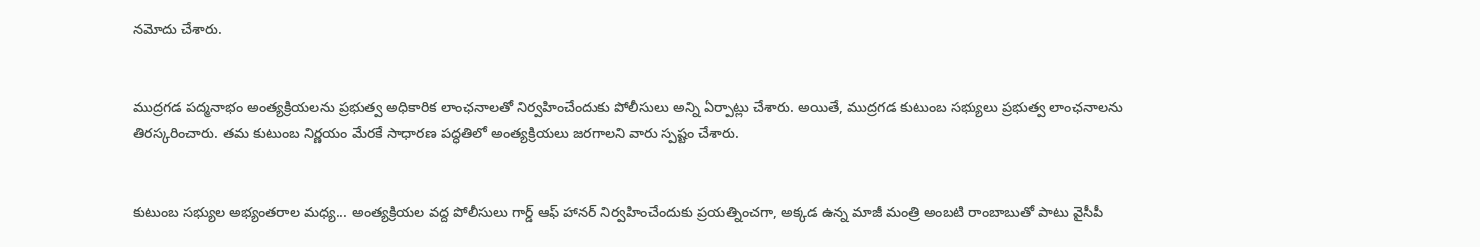నమోదు చేశారు.


ముద్రగడ పద్మనాభం అంత్యక్రియలను ప్రభుత్వ అధికారిక లాంఛనాలతో నిర్వహించేందుకు పోలీసులు అన్ని ఏర్పాట్లు చేశారు. అయితే, ముద్రగడ కుటుంబ సభ్యులు ప్రభుత్వ లాంఛనాలను తిరస్కరించారు. తమ కుటుంబ నిర్ణయం మేరకే సాధారణ పద్ధతిలో అంత్యక్రియలు జరగాలని వారు స్పష్టం చేశారు.


కుటుంబ సభ్యుల అభ్యంతరాల మధ్య... అంత్యక్రియల వద్ద పోలీసులు గార్డ్ ఆఫ్ హానర్ నిర్వహించేందుకు ప్రయత్నించగా, అక్కడ ఉన్న మాజీ మంత్రి అంబటి రాంబాబుతో పాటు వైసీపీ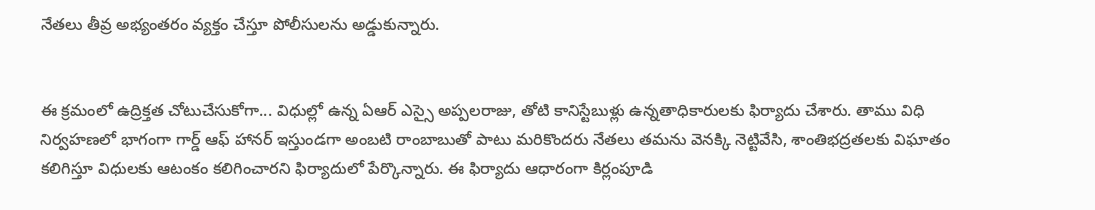నేతలు తీవ్ర అభ్యంతరం వ్యక్తం చేస్తూ పోలీసులను అడ్డుకున్నారు.


ఈ క్రమంలో ఉద్రిక్తత చోటుచేసుకోగా... విధుల్లో ఉన్న ఏఆర్ ఎస్సై అప్పలరాజు, తోటి కానిస్టేబుళ్లు ఉన్నతాధికారులకు ఫిర్యాదు చేశారు. తాము విధి నిర్వహణలో భాగంగా గార్డ్ ఆఫ్ హానర్ ఇస్తుండగా అంబటి రాంబాబుతో పాటు మరికొందరు నేతలు తమను వెనక్కి నెట్టివేసి, శాంతిభద్రతలకు విఘాతం కలిగిస్తూ విధులకు ఆటంకం కలిగించారని ఫిర్యాదులో పేర్కొన్నారు. ఈ ఫిర్యాదు ఆధారంగా కిర్లంపూడి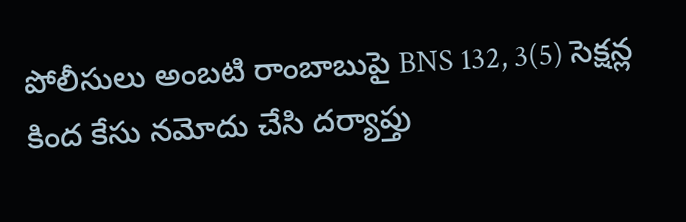పోలీసులు అంబటి రాంబాబుపై BNS 132, 3(5) సెక్షన్ల కింద కేసు నమోదు చేసి దర్యాప్తు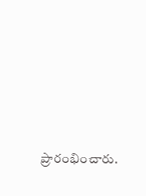ప్రారంభించారు.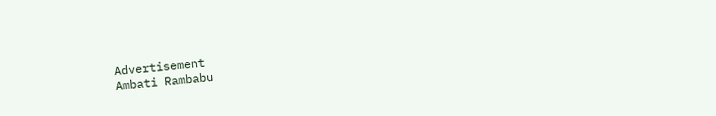Advertisement
Ambati Rambabu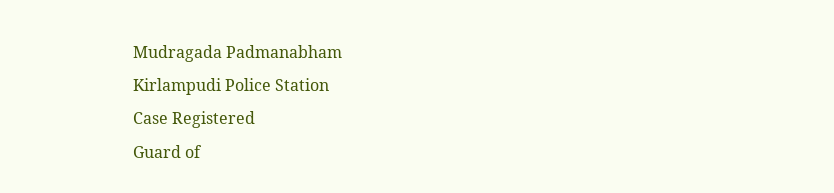Mudragada Padmanabham
Kirlampudi Police Station
Case Registered
Guard of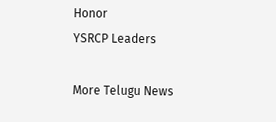Honor
YSRCP Leaders

More Telugu News